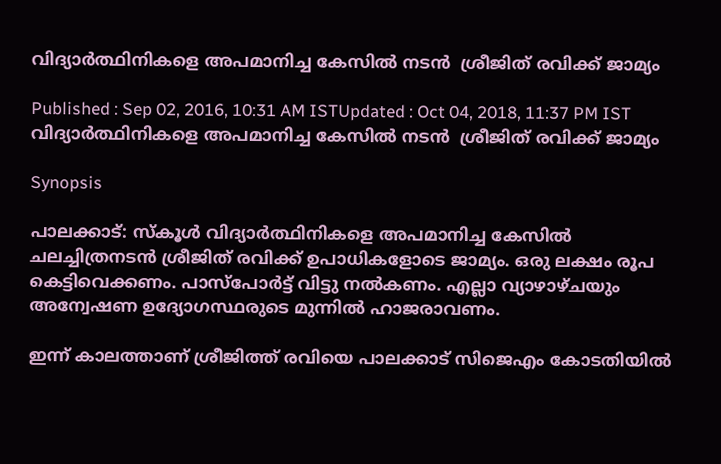വിദ്യാര്‍ത്ഥിനികളെ അപമാനിച്ച കേസില്‍ നടന്‍  ശ്രീജിത് രവിക്ക് ജാമ്യം

Published : Sep 02, 2016, 10:31 AM ISTUpdated : Oct 04, 2018, 11:37 PM IST
വിദ്യാര്‍ത്ഥിനികളെ അപമാനിച്ച കേസില്‍ നടന്‍  ശ്രീജിത് രവിക്ക് ജാമ്യം

Synopsis

പാലക്കാട്: സ്‌കൂള്‍ വിദ്യാര്‍ത്ഥിനികളെ അപമാനിച്ച കേസില്‍ ചലച്ചിത്രനടന്‍ ശ്രീജിത് രവിക്ക് ഉപാധികളോടെ ജാമ്യം. ഒരു ലക്ഷം രൂപ കെട്ടിവെക്കണം. പാസ്‌പോര്‍ട്ട് വിട്ടു നല്‍കണം. എല്ലാ വ്യാഴാഴ്ചയും അന്വേഷണ ഉദ്യോഗസ്ഥരുടെ മുന്നില്‍ ഹാജരാവണം.

ഇന്ന് കാലത്താണ് ശ്രീജിത്ത് രവിയെ പാലക്കാട് സിജെഎം കോടതിയില്‍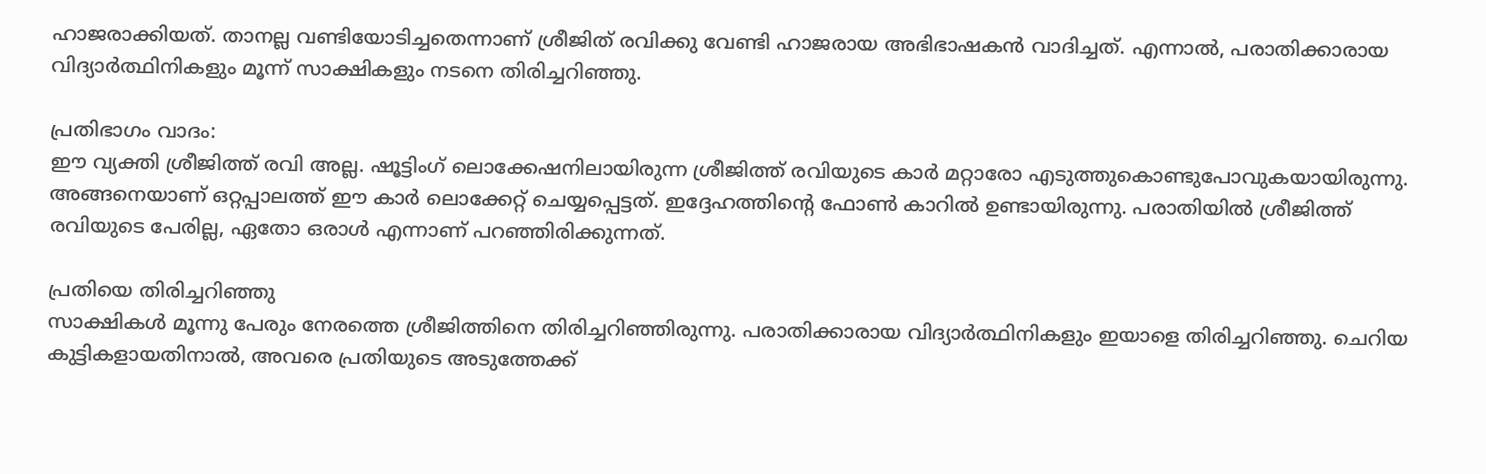ഹാജരാക്കിയത്. താനല്ല വണ്ടിയോടിച്ചതെന്നാണ് ശ്രീജിത് രവിക്കു വേണ്ടി ഹാജരായ അഭിഭാഷകന്‍ വാദിച്ചത്. എന്നാല്‍, പരാതിക്കാരായ വിദ്യാര്‍ത്ഥിനികളും മൂന്ന് സാക്ഷികളും നടനെ തിരിച്ചറിഞ്ഞു.

പ്രതിഭാഗം വാദം:
ഈ വ്യക്തി ശ്രീജിത്ത് രവി അല്ല. ഷൂട്ടിംഗ് ലൊക്കേഷനിലായിരുന്ന ശ്രീജിത്ത് രവിയുടെ കാര്‍ മറ്റാരോ എടുത്തുകൊണ്ടുപോവുകയായിരുന്നു. അങ്ങനെയാണ് ഒറ്റപ്പാലത്ത് ഈ കാര്‍ ലൊക്കേറ്റ് ചെയ്യപ്പെട്ടത്. ഇദ്ദേഹത്തിന്റെ ഫോണ്‍ കാറില്‍ ഉണ്ടായിരുന്നു. പരാതിയില്‍ ശ്രീജിത്ത് രവിയുടെ പേരില്ല, ഏതോ ഒരാള്‍ എന്നാണ് പറഞ്ഞിരിക്കുന്നത്.

പ്രതിയെ തിരിച്ചറിഞ്ഞു
സാക്ഷികള്‍ മൂന്നു പേരും നേരത്തെ ശ്രീജിത്തിനെ തിരിച്ചറിഞ്ഞിരുന്നു. പരാതിക്കാരായ വിദ്യാര്‍ത്ഥിനികളും ഇയാളെ തിരിച്ചറിഞ്ഞു. ചെറിയ കുട്ടികളായതിനാല്‍, അവരെ പ്രതിയുടെ അടുത്തേക്ക്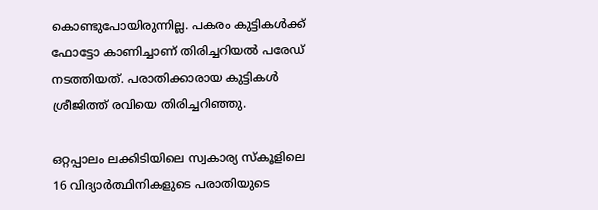കൊണ്ടുപോയിരുന്നില്ല. പകരം കുട്ടികള്‍ക്ക് ഫോട്ടോ കാണിച്ചാണ് തിരിച്ചറിയല്‍ പരേഡ് നടത്തിയത്. പരാതിക്കാരായ കുട്ടികള്‍ ശ്രീജിത്ത് രവിയെ തിരിച്ചറിഞ്ഞു.

ഒറ്റപ്പാലം ലക്കിടിയിലെ സ്വകാര്യ സ്‌കൂളിലെ 16 വിദ്യാര്‍ത്ഥിനികളുടെ പരാതിയുടെ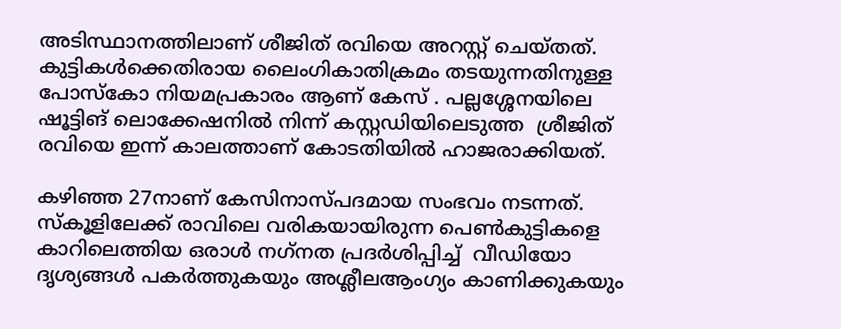അടിസ്ഥാനത്തിലാണ് ശീജിത് രവിയെ അറസ്റ്റ് ചെയ്തത്. കുട്ടികള്‍ക്കെതിരായ ലൈംഗികാതിക്രമം തടയുന്നതിനുള്ള പോസ്‌കോ നിയമപ്രകാരം ആണ് കേസ് . പല്ലശ്ശേനയിലെ ഷൂട്ടിങ് ലൊക്കേഷനില്‍ നിന്ന് കസ്റ്റഡിയിലെടുത്ത  ശ്രീജിത് രവിയെ ഇന്ന് കാലത്താണ് കോടതിയില്‍ ഹാജരാക്കിയത്.

കഴിഞ്ഞ 27നാണ് കേസിനാസ്പദമായ സംഭവം നടന്നത്. സ്‌കൂളിലേക്ക് രാവിലെ വരികയായിരുന്ന പെണ്‍കുട്ടികളെ കാറിലെത്തിയ ഒരാള്‍ നഗ്‌നത പ്രദര്‍ശിപ്പിച്ച്  വീഡിയോ ദൃശ്യങ്ങള്‍ പകര്‍ത്തുകയും അശ്ലീലആംഗ്യം കാണിക്കുകയും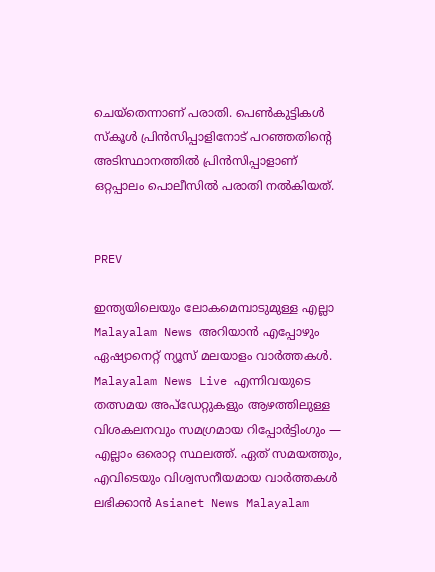ചെയ്‌തെന്നാണ് പരാതി. പെണ്‍കുട്ടികള്‍ സ്‌കൂള്‍ പ്രിന്‍സിപ്പാളിനോട് പറഞ്ഞതിന്റെ അടിസ്ഥാനത്തില്‍ പ്രിന്‍സിപ്പാളാണ് ഒറ്റപ്പാലം പൊലീസില്‍ പരാതി നല്‍കിയത്.


PREV

ഇന്ത്യയിലെയും ലോകമെമ്പാടുമുള്ള എല്ലാ Malayalam News അറിയാൻ എപ്പോഴും ഏഷ്യാനെറ്റ് ന്യൂസ് മലയാളം വാർത്തകൾ. Malayalam News Live എന്നിവയുടെ തത്സമയ അപ്‌ഡേറ്റുകളും ആഴത്തിലുള്ള വിശകലനവും സമഗ്രമായ റിപ്പോർട്ടിംഗും — എല്ലാം ഒരൊറ്റ സ്ഥലത്ത്. ഏത് സമയത്തും, എവിടെയും വിശ്വസനീയമായ വാർത്തകൾ ലഭിക്കാൻ Asianet News Malayalam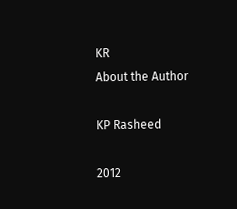KR
About the Author

KP Rasheed

2012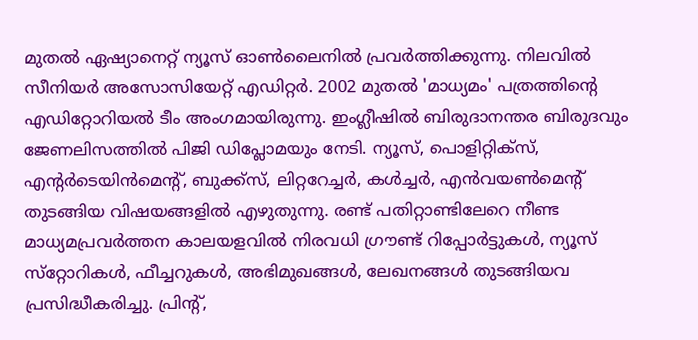മുതല്‍ ഏഷ്യാനെറ്റ് ന്യൂസ് ഓണ്‍ലൈനില്‍ പ്രവര്‍ത്തിക്കുന്നു. നിലവില്‍ സീനിയര്‍ അസോസിയേറ്റ് എഡിറ്റര്‍. 2002 മുതല്‍ 'മാധ്യമം' പത്രത്തിന്റെ എഡിറ്റോറിയല്‍ ടീം അംഗമായിരുന്നു. ഇംഗ്ലീഷില്‍ ബിരുദാനന്തര ബിരുദവും ജേണലിസത്തില്‍ പിജി ഡിപ്ലോമയും നേടി. ന്യൂസ്, പൊളിറ്റിക്‌സ്, എന്റര്‍ടെയിന്‍മെന്റ്, ബുക്ക്‌സ്, ലിറ്ററേച്ചര്‍, കള്‍ച്ചര്‍, എന്‍വയണ്‍മെന്റ് തുടങ്ങിയ വിഷയങ്ങളില്‍ എഴുതുന്നു. രണ്ട് പതിറ്റാണ്ടിലേറെ നീണ്ട മാധ്യമപ്രവര്‍ത്തന കാലയളവില്‍ നിരവധി ഗ്രൗണ്ട് റിപ്പോര്‍ട്ടുകള്‍, ന്യൂസ് സ്‌റ്റോറികള്‍, ഫീച്ചറുകള്‍, അഭിമുഖങ്ങള്‍, ലേഖനങ്ങള്‍ തുടങ്ങിയവ പ്രസിദ്ധീകരിച്ചു. പ്രിന്റ്,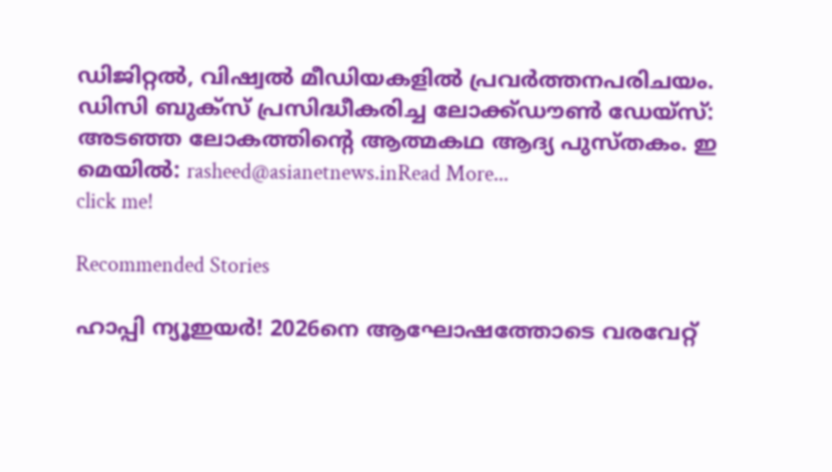ഡിജിറ്റല്‍, വിഷ്വല്‍ മീഡിയകളില്‍ പ്രവര്‍ത്തനപരിചയം. ഡിസി ബുക്സ് പ്രസിദ്ധീകരിച്ച ലോക്ക്ഡൗണ്‍ ഡേയ്സ്: അടഞ്ഞ ലോകത്തിന്റെ ആത്മകഥ ആദ്യ പുസ്തകം. ഇ മെയില്‍: rasheed@asianetnews.inRead More...
click me!

Recommended Stories

ഹാപ്പി ന്യൂഇയര്‍! 2026നെ ആഘോഷത്തോടെ വരവേറ്റ്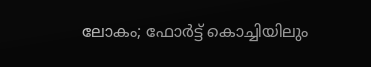ലോകം; ഫോര്‍ട്ട് കൊച്ചിയിലും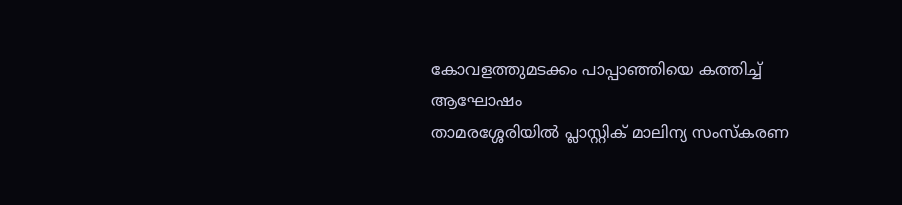കോവളത്തുമടക്കം പാപ്പാഞ്ഞിയെ കത്തിച്ച് ആഘോഷം
താമരശ്ശേരിയിൽ പ്ലാസ്റ്റിക് മാലിന്യ സംസ്കരണ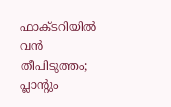ഫാക്ടറിയിൽ വൻ തീപിടുത്തം; പ്ലാന്‍റും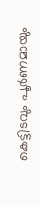കെട്ടിടവും പൂര്‍ണമായും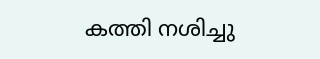കത്തി നശിച്ചു